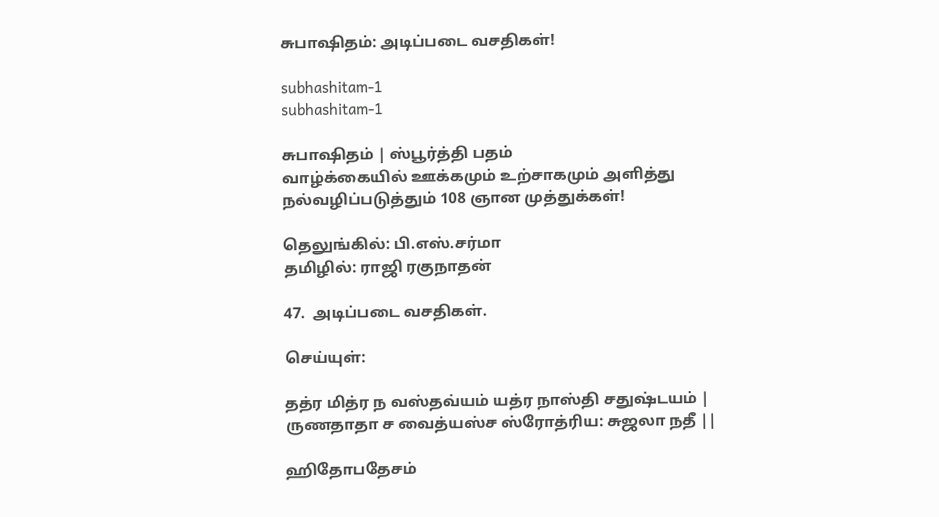சுபாஷிதம்: அடிப்படை வசதிகள்!

subhashitam-1
subhashitam-1

சுபாஷிதம் | ஸ்பூர்த்தி பதம்
வாழ்க்கையில் ஊக்கமும் உற்சாகமும் அளித்து நல்வழிப்படுத்தும் 108 ஞான முத்துக்கள்!

தெலுங்கில்: பி.எஸ்.சர்மா
தமிழில்: ராஜி ரகுநாதன்

47.  அடிப்படை வசதிகள்.

செய்யுள்:

தத்ர மித்ர ந வஸ்தவ்யம் யத்ர நாஸ்தி சதுஷ்டயம் |
ருணதாதா ச வைத்யஸ்ச ஸ்ரோத்ரிய: சுஜலா நதீ ||

ஹிதோபதேசம்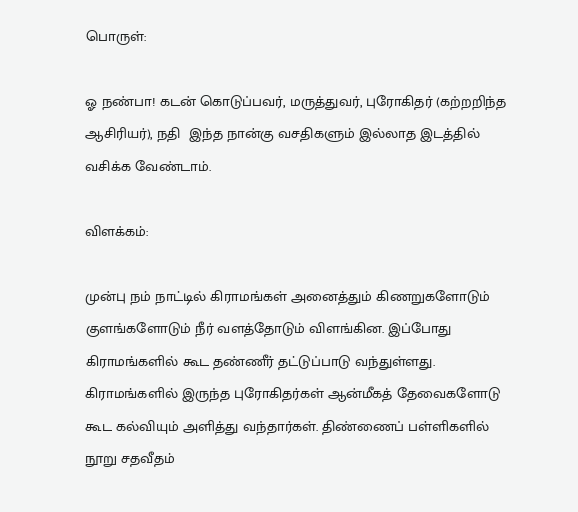பொருள்:

ஓ நண்பா! கடன் கொடுப்பவர், மருத்துவர், புரோகிதர் (கற்றறிந்த ஆசிரியர்), நதி  இந்த நான்கு வசதிகளும் இல்லாத இடத்தில் வசிக்க வேண்டாம்.

விளக்கம்:

முன்பு நம் நாட்டில் கிராமங்கள் அனைத்தும் கிணறுகளோடும் குளங்களோடும் நீர் வளத்தோடும் விளங்கின. இப்போது கிராமங்களில் கூட தண்ணீர் தட்டுப்பாடு வந்துள்ளது. கிராமங்களில் இருந்த புரோகிதர்கள் ஆன்மீகத் தேவைகளோடு கூட கல்வியும் அளித்து வந்தார்கள். திண்ணைப் பள்ளிகளில் நூறு சதவீதம்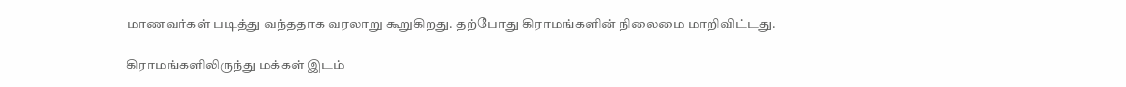மாணவர்கள் படித்து வந்ததாக வரலாறு கூறுகிறது. தற்போது கிராமங்களின் நிலைமை மாறிவிட்டது.

கிராமங்களிலிருந்து மக்கள் இடம்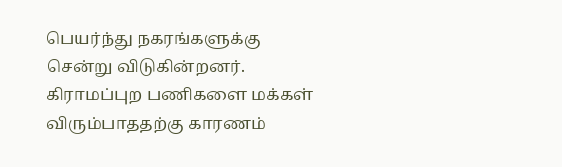பெயர்ந்து நகரங்களுக்கு சென்று விடுகின்றனர். கிராமப்புற பணிகளை மக்கள்  விரும்பாததற்கு காரணம்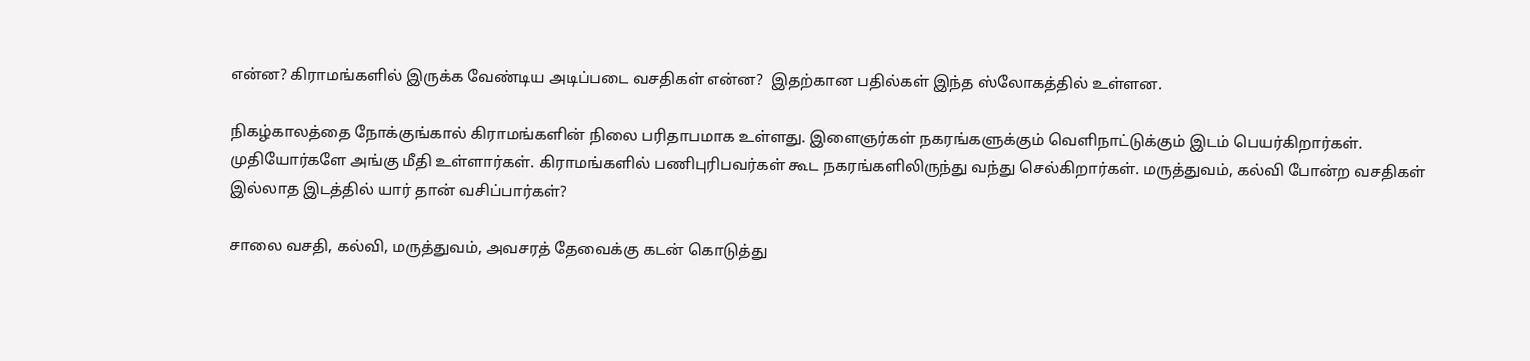என்ன? கிராமங்களில் இருக்க வேண்டிய அடிப்படை வசதிகள் என்ன?  இதற்கான பதில்கள் இந்த ஸ்லோகத்தில் உள்ளன.

நிகழ்காலத்தை நோக்குங்கால் கிராமங்களின் நிலை பரிதாபமாக உள்ளது. இளைஞர்கள் நகரங்களுக்கும் வெளிநாட்டுக்கும் இடம் பெயர்கிறார்கள். முதியோர்களே அங்கு மீதி உள்ளார்கள். கிராமங்களில் பணிபுரிபவர்கள் கூட நகரங்களிலிருந்து வந்து செல்கிறார்கள். மருத்துவம், கல்வி போன்ற வசதிகள் இல்லாத இடத்தில் யார் தான் வசிப்பார்கள்?

சாலை வசதி, கல்வி, மருத்துவம், அவசரத் தேவைக்கு கடன் கொடுத்து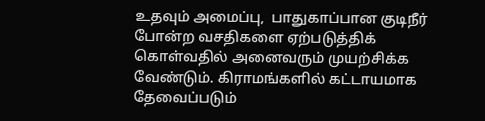உதவும் அமைப்பு,  பாதுகாப்பான குடிநீர் போன்ற வசதிகளை ஏற்படுத்திக் கொள்வதில் அனைவரும் முயற்சிக்க வேண்டும். கிராமங்களில் கட்டாயமாக தேவைப்படும்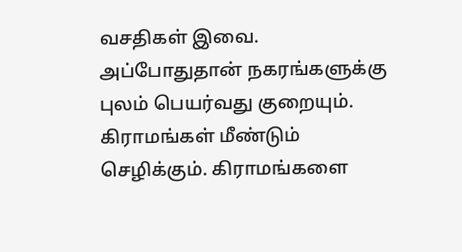வசதிகள் இவை. அப்போதுதான் நகரங்களுக்கு புலம் பெயர்வது குறையும். கிராமங்கள் மீண்டும் செழிக்கும். கிராமங்களை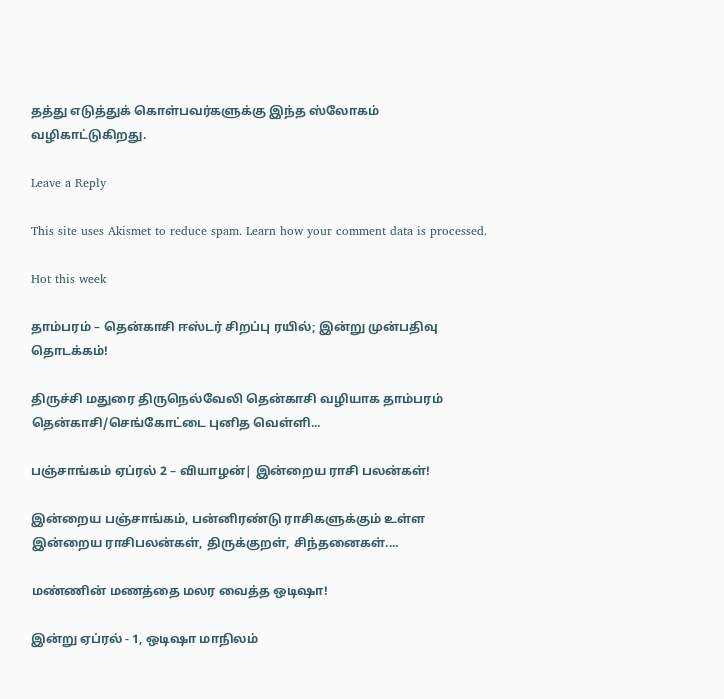தத்து எடுத்துக் கொள்பவர்களுக்கு இந்த ஸ்லோகம் வழிகாட்டுகிறது.

Leave a Reply

This site uses Akismet to reduce spam. Learn how your comment data is processed.

Hot this week

தாம்பரம் – தென்காசி ஈஸ்டர் சிறப்பு ரயில்; இன்று முன்பதிவு தொடக்கம்!

திருச்சி மதுரை திருநெல்வேலி தென்காசி வழியாக தாம்பரம் தென்காசி/செங்கோட்டை புனித வெள்ளி...

பஞ்சாங்கம் ஏப்ரல் 2 – வியாழன்| இன்றைய ராசி பலன்கள்!

இன்றைய பஞ்சாங்கம், பன்னிரண்டு ராசிகளுக்கும் உள்ள இன்றைய ராசிபலன்கள், திருக்குறள், சிந்தனைகள்....

மண்ணின் மணத்தை மலர வைத்த ஒடிஷா!

இன்று ஏப்ரல் - 1, ஒடிஷா மாநிலம்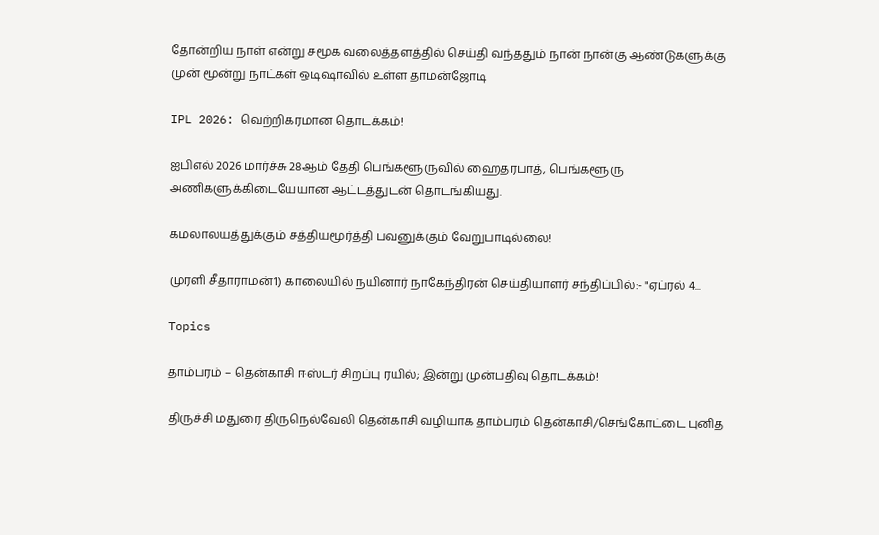தோன்றிய நாள் என்று சமூக வலைத்தளத்தில் செய்தி வந்ததும் நான் நான்கு ஆண்டுகளுக்கு முன் மூன்று நாட்கள் ஒடிஷாவில் உள்ள தாமன்ஜோடி

IPL 2026: வெற்றிகரமான தொடக்கம்!

ஐபிஎல் 2026 மார்ச்சு 28ஆம் தேதி பெங்களூருவில் ஹைதரபாத், பெங்களூரு அணிகளுக்கிடையேயான ஆட்டத்துடன் தொடங்கியது.

கமலாலயத்துக்கும் சத்தியமூர்த்தி பவனுக்கும் வேறுபாடில்லை!

முரளி சீதாராமன்1) காலையில் நயினார் நாகேந்திரன் செய்தியாளர் சந்திப்பில்:- "ஏப்ரல் 4...

Topics

தாம்பரம் – தென்காசி ஈஸ்டர் சிறப்பு ரயில்; இன்று முன்பதிவு தொடக்கம்!

திருச்சி மதுரை திருநெல்வேலி தென்காசி வழியாக தாம்பரம் தென்காசி/செங்கோட்டை புனித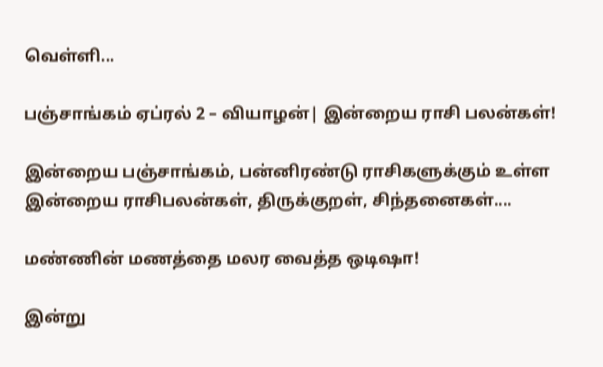வெள்ளி...

பஞ்சாங்கம் ஏப்ரல் 2 – வியாழன்| இன்றைய ராசி பலன்கள்!

இன்றைய பஞ்சாங்கம், பன்னிரண்டு ராசிகளுக்கும் உள்ள இன்றைய ராசிபலன்கள், திருக்குறள், சிந்தனைகள்....

மண்ணின் மணத்தை மலர வைத்த ஒடிஷா!

இன்று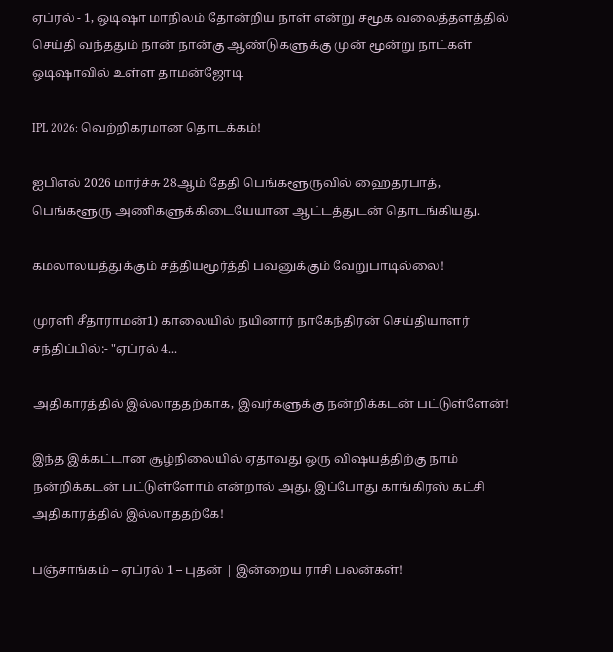ஏப்ரல் - 1, ஒடிஷா மாநிலம் தோன்றிய நாள் என்று சமூக வலைத்தளத்தில் செய்தி வந்ததும் நான் நான்கு ஆண்டுகளுக்கு முன் மூன்று நாட்கள் ஒடிஷாவில் உள்ள தாமன்ஜோடி

IPL 2026: வெற்றிகரமான தொடக்கம்!

ஐபிஎல் 2026 மார்ச்சு 28ஆம் தேதி பெங்களூருவில் ஹைதரபாத், பெங்களூரு அணிகளுக்கிடையேயான ஆட்டத்துடன் தொடங்கியது.

கமலாலயத்துக்கும் சத்தியமூர்த்தி பவனுக்கும் வேறுபாடில்லை!

முரளி சீதாராமன்1) காலையில் நயினார் நாகேந்திரன் செய்தியாளர் சந்திப்பில்:- "ஏப்ரல் 4...

அதிகாரத்தில் இல்லாததற்காக, இவர்களுக்கு நன்றிக்கடன் பட்டுள்ளேன்!

இந்த இக்கட்டான சூழ்நிலையில் ஏதாவது ஒரு விஷயத்திற்கு நாம் நன்றிக்கடன் பட்டுள்ளோம் என்றால் அது, இப்போது காங்கிரஸ் கட்சி அதிகாரத்தில் இல்லாததற்கே!

பஞ்சாங்கம் – ஏப்ரல் 1 – புதன் | இன்றைய ராசி பலன்கள்!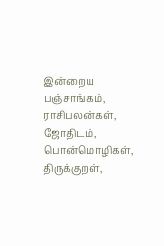இன்றைய பஞ்சாங்கம், ராசிபலன்கள், ஜோதிடம், பொன்மொழிகள், திருக்குறள்,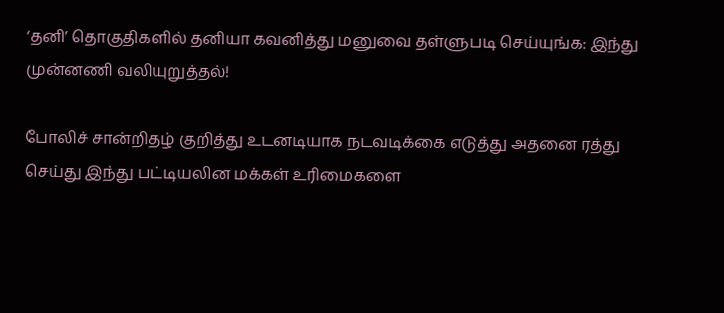‘தனி’ தொகுதிகளில் தனியா கவனித்து மனுவை தள்ளுபடி செய்யுங்க: இந்து முன்னணி வலியுறுத்தல்!

போலிச் சான்றிதழ் குறித்து உடனடியாக நடவடிக்கை எடுத்து அதனை ரத்து செய்து இந்து பட்டியலின மக்கள் உரிமைகளை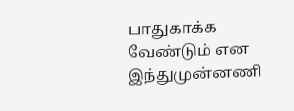பாதுகாக்க வேண்டும் என இந்துமுன்னணி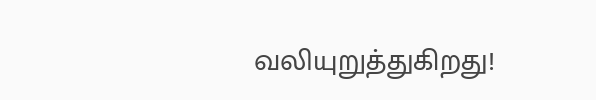வலியுறுத்துகிறது!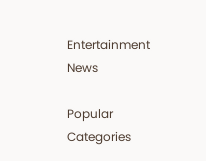Entertainment News

Popular Categories